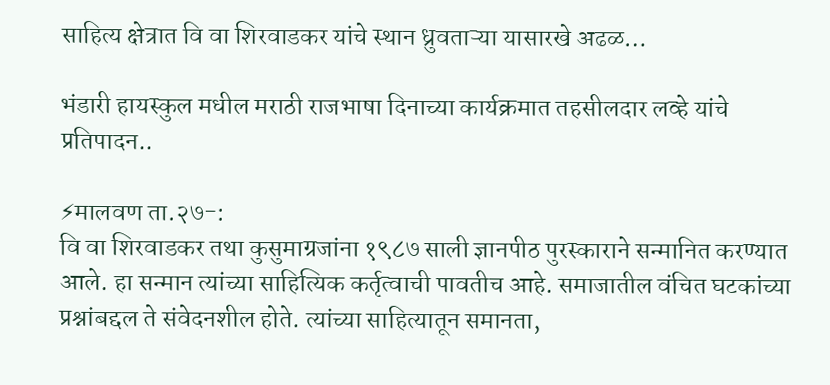साहित्य क्षेत्रात वि वा शिरवाडकर यांचे स्थान ध्रुवताऱ्या यासारखे अढळ…

भंडारी हायस्कुल मधील मराठी राजभाषा दिनाच्या कार्यक्रमात तहसीलदार लव्हे यांचे प्रतिपादन..

⚡मालवण ता.२७-:
वि वा शिरवाडकर तथा कुसुमाग्रजांना १९८७ साली ज्ञानपीठ पुरस्काराने सन्मानित करण्यात आले. हा सन्मान त्यांच्या साहित्यिक कर्तृत्वाची पावतीच आहे. समाजातील वंचित घटकांच्या प्रश्नांबद्दल ते संवेदनशील होते. त्यांच्या साहित्यातून समानता,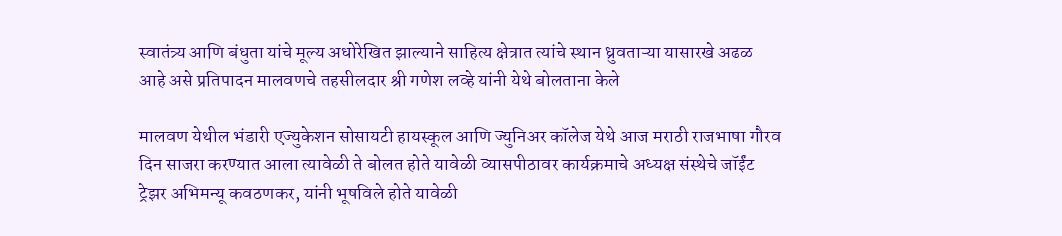स्वातंत्र्य आणि बंधुता यांचे मूल्य अधोरेखित झाल्याने साहित्य क्षेत्रात त्यांचे स्थान ध्रुवताऱ्या यासारखे अढळ आहे असे प्रतिपादन मालवणचे तहसीलदार श्री गणेश लव्हे यांनी येथे बोलताना केले

मालवण येथील भंडारी एज्युकेशन सोसायटी हायस्कूल आणि ज्युनिअर कॉलेज येथे आज मराठी राजभाषा गौरव दिन साजरा करण्यात आला त्यावेळी ते बोलत होते यावेळी व्यासपीठावर कार्यक्रमाचे अध्यक्ष संस्थेचे जॉईंट ट्रेझर अभिमन्यू कवठणकर, यांनी भूषविले होते यावेळी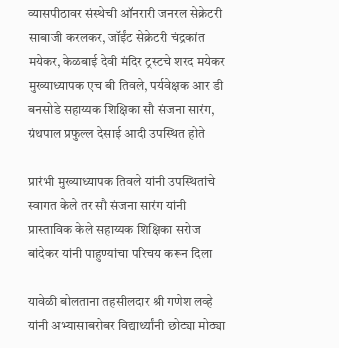व्यासपीठावर संस्थेची ऑनरारी जनरल सेक्रेटरी साबाजी करलकर, जॉईंट सेक्रेटरी चंद्रकांत मयेकर, केळबाई देवी मंदिर ट्रस्टचे शरद मयेकर मुख्याध्यापक एच बी तिवले, पर्यवेक्षक आर डी बनसोडे सहाय्यक शिक्षिका सौ संजना सारंग, ग्रंथपाल प्रफुल्ल देसाई आदी उपस्थित होते

प्रारंभी मुख्याध्यापक तिवले यांनी उपस्थितांचे स्वागत केले तर सौ संजना सारंग यांनी प्रास्ताविक केले सहाय्यक शिक्षिका सरोज बांदेकर यांनी पाहुण्यांचा परिचय करून दिला

यावेळी बोलताना तहसीलदार श्री गणेश लव्हे यांनी अभ्यासाबरोबर विद्यार्थ्यांनी छोट्या मोठ्या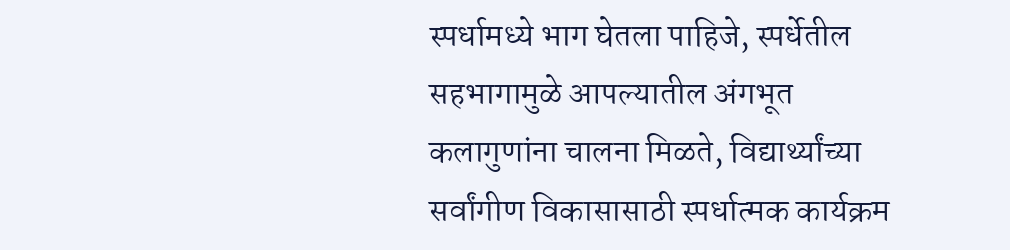स्पर्धामध्ये भाग घेतला पाहिजे, स्पर्धेतील सहभागामुळे आपल्यातील अंगभूत कलागुणांना चालना मिळते, विद्यार्थ्यांच्या सर्वांगीण विकासासाठी स्पर्धात्मक कार्यक्रम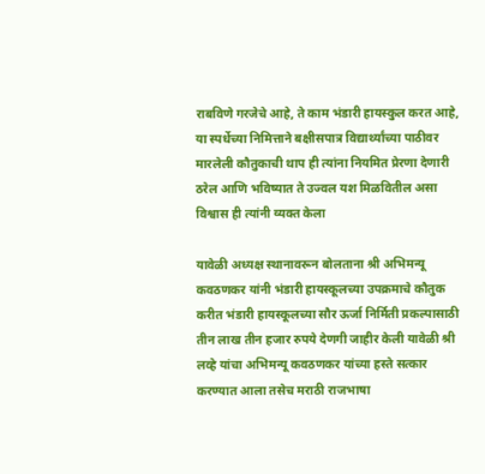राबविणे गरजेचे आहे, ते काम भंडारी हायस्कुल करत आहे,
या स्पर्धेच्या निमित्ताने बक्षीसपात्र विद्यार्थ्यांच्या पाठीवर मारलेली कौतुकाची थाप ही त्यांना नियमित प्रेरणा देणारी ठरेल आणि भविष्यात ते उज्वल यश मिळवितील असा विश्वास ही त्यांनी व्यक्त केला

यावेळी अध्यक्ष स्थानावरून बोलताना श्री अभिमन्यू कवठणकर यांनी भंडारी हायस्कूलच्या उपक्रमाचे कौतुक करीत भंडारी हायस्कूलच्या सौर ऊर्जा निर्मिती प्रकल्पासाठी तीन लाख तीन हजार रुपये देणगी जाहीर केली यावेळी श्री लव्हे यांचा अभिमन्यू कवठणकर यांच्या हस्ते सत्कार करण्यात आला तसेच मराठी राजभाषा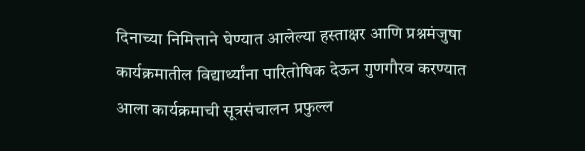दिनाच्या निमित्ताने घेण्यात आलेल्या हस्ताक्षर आणि प्रश्नमंजुषा कार्यक्रमातील विद्यार्थ्यांना पारितोषिक देऊन गुणगौरव करण्यात आला कार्यक्रमाची सूत्रसंचालन प्रफुल्ल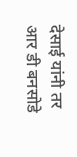देसाई यांनी तर आर डी बनसोडे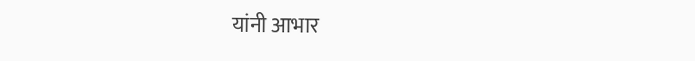यांनी आभार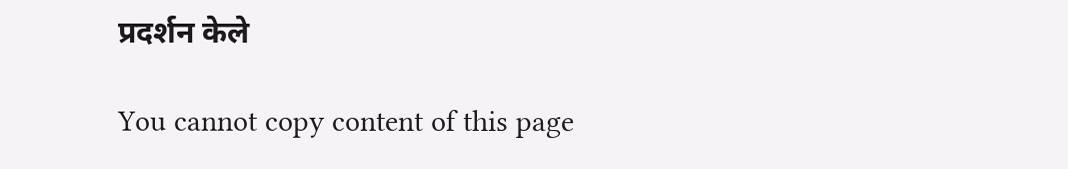प्रदर्शन केले

You cannot copy content of this page